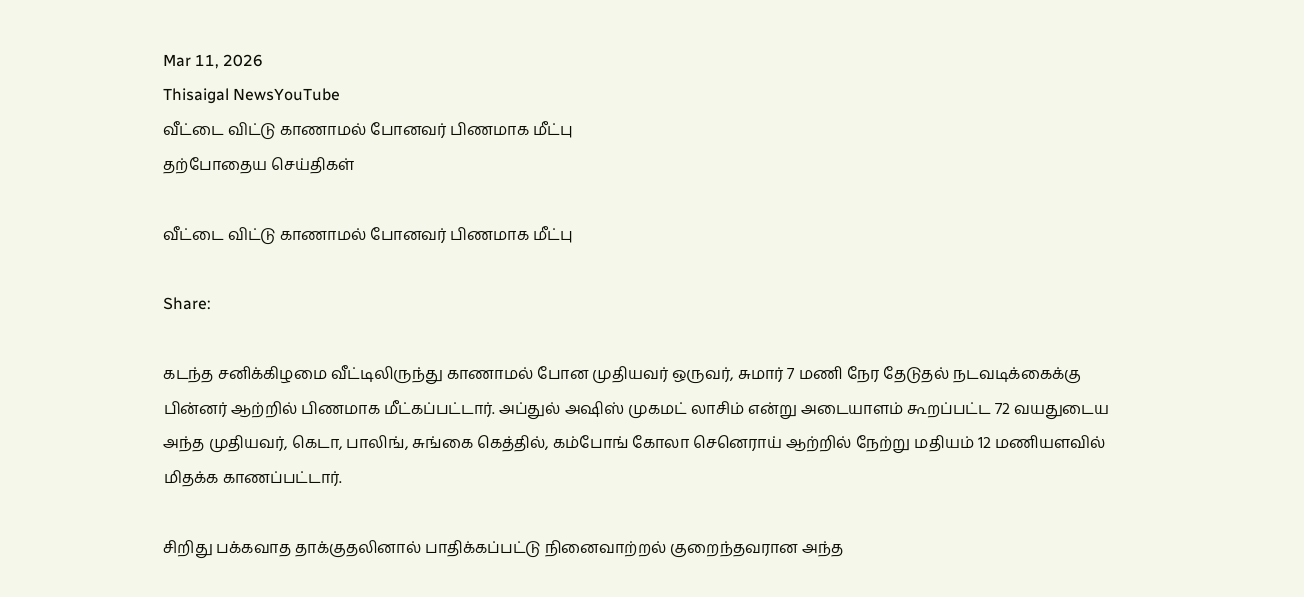Mar 11, 2026
Thisaigal NewsYouTube
வீட்டை விட்டு காணாமல் போனவர் பிணமாக மீட்பு
தற்போதைய செய்திகள்

வீட்டை விட்டு காணாமல் போனவர் பிணமாக மீட்பு

Share:

கடந்த சனிக்கிழமை வீட்டிலிருந்து காணாமல் போன முதியவர் ஒருவர், சுமார் 7 மணி நேர தேடுதல் நடவடிக்கைக்கு பின்னர் ஆற்றில் பிணமாக மீட்கப்பட்டார். அப்துல் அஷிஸ் முகமட் லாசிம் என்று அடையாளம் கூறப்பட்ட 72 வயதுடைய அந்த முதியவர், கெடா, பாலிங், சுங்கை கெத்தில், கம்போங் கோலா செனெராய் ஆற்றில் நேற்று மதியம் 12 மணியளவில் மிதக்க காணப்பட்டார்.

சிறிது பக்கவாத தாக்குதலினால் பாதிக்கப்பட்டு நினைவாற்றல் குறைந்தவரான அந்த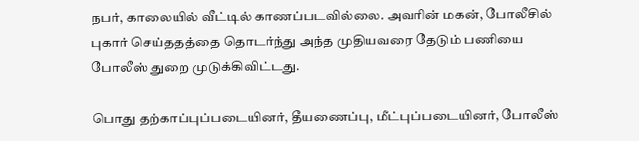நபர், காலையில் வீட்டில் காணப்படவில்லை. அவரின் மகன், போலீசில் புகார் செய்ததத்தை தொடர்ந்து அந்த முதியவரை தேடும் பணியை போலீஸ் துறை முடுக்கிவிட்டது.

பொது தற்காப்புப்படையினர், தீயணைப்பு, மீட்புப்படையினர், போலீஸ்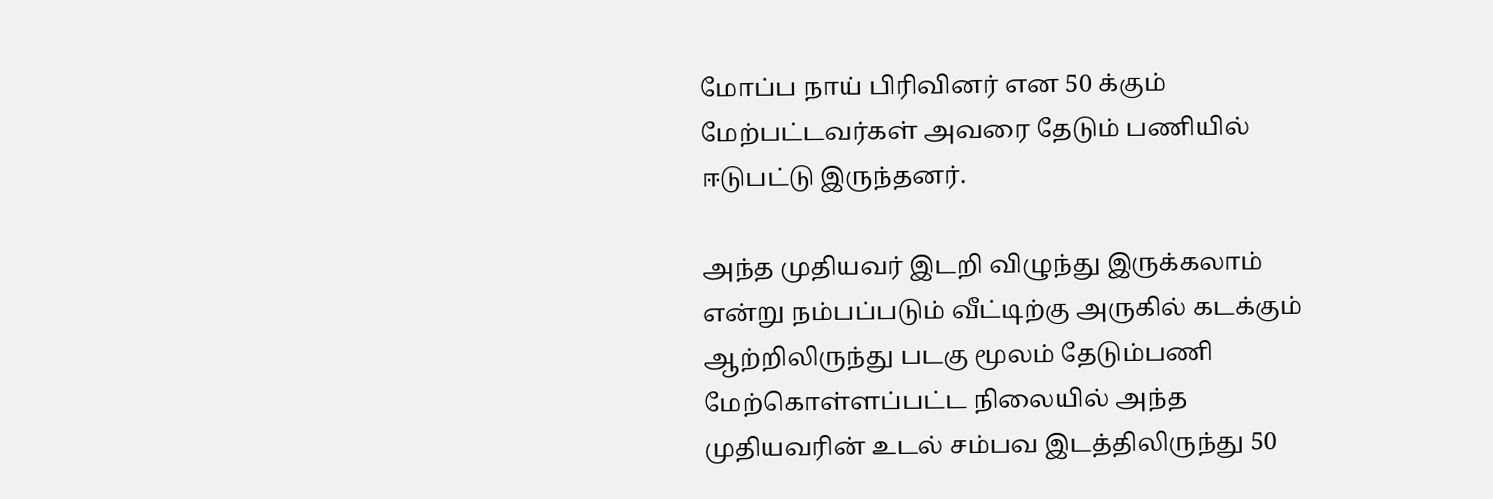மோப்ப நாய் பிரிவினர் என 50 க்கும் மேற்பட்டவர்கள் அவரை தேடும் பணியில் ஈடுபட்டு இருந்தனர்.

அந்த முதியவர் இடறி விழுந்து இருக்கலாம் என்று நம்பப்படும் வீட்டிற்கு அருகில் கடக்கும் ஆற்றிலிருந்து படகு மூலம் தேடும்பணி மேற்கொள்ளப்பட்ட நிலையில் அந்த முதியவரின் உடல் சம்பவ இடத்திலிருந்து 50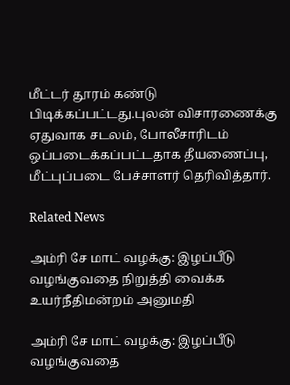மீட்டர் தூரம் கண்டு பிடிக்கப்பட்டது.புலன் விசாரணைக்கு ஏதுவாக சடலம், போலீசாரிடம் ஒப்படைக்கப்பட்டதாக தீயணைப்பு, மீட்புப்படை பேச்சாளர் தெரிவித்தார்.

Related News

அம்ரி சே மாட் வழக்கு: இழப்பீடு வழங்குவதை நிறுத்தி வைக்க உயர்நீதிமன்றம் அனுமதி

அம்ரி சே மாட் வழக்கு: இழப்பீடு வழங்குவதை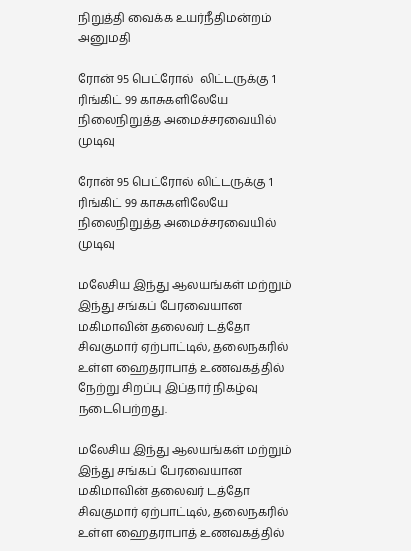நிறுத்தி வைக்க உயர்நீதிமன்றம் அனுமதி

ரோன் 95 பெட்ரோல்  லிட்டருக்கு 1 ரிங்கிட் 99 காசுகளிலேயே நிலைநிறுத்த அமைச்சரவையில் முடிவு

ரோன் 95 பெட்ரோல் லிட்டருக்கு 1 ரிங்கிட் 99 காசுகளிலேயே நிலைநிறுத்த அமைச்சரவையில் முடிவு

மலேசிய இந்து ஆலயங்கள் மற்றும் இந்து சங்கப் பேரவையான மகிமாவின் தலைவர் டத்தோ சிவகுமார் ஏற்பாட்டில், தலைநகரில் உள்ள ஹைதராபாத் உணவகத்தில் நேற்று சிறப்பு இப்தார் நிகழ்வு நடைபெற்றது.

மலேசிய இந்து ஆலயங்கள் மற்றும் இந்து சங்கப் பேரவையான மகிமாவின் தலைவர் டத்தோ சிவகுமார் ஏற்பாட்டில், தலைநகரில் உள்ள ஹைதராபாத் உணவகத்தில்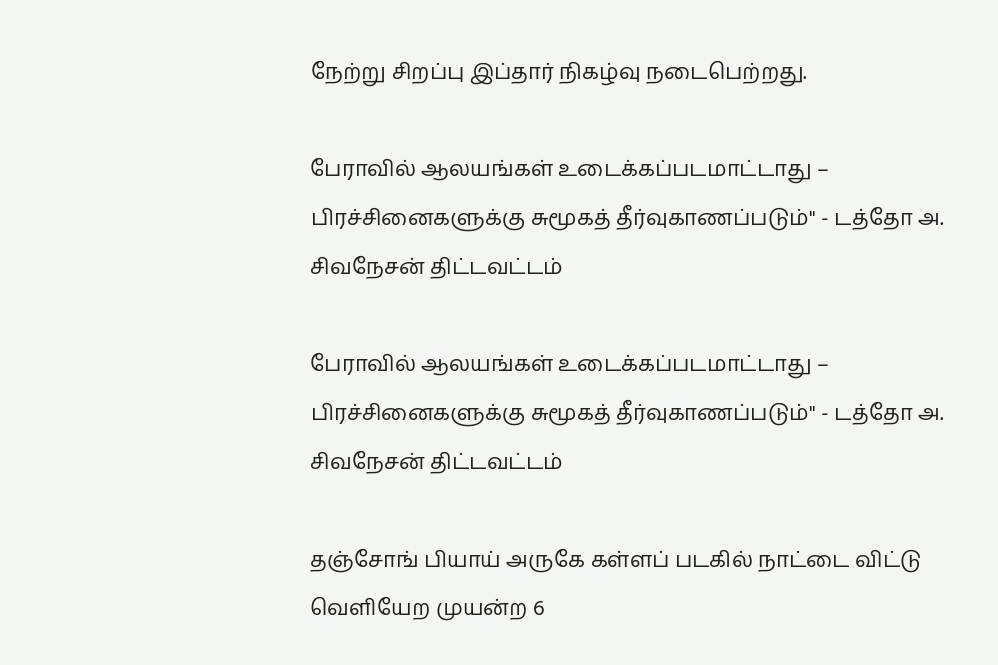நேற்று சிறப்பு இப்தார் நிகழ்வு நடைபெற்றது.

பேராவில் ஆலயங்கள் உடைக்கப்படமாட்டாது – பிரச்சினைகளுக்கு சுமூகத் தீர்வுகாணப்படும்" - டத்தோ அ. சிவநேசன் திட்டவட்டம்

பேராவில் ஆலயங்கள் உடைக்கப்படமாட்டாது – பிரச்சினைகளுக்கு சுமூகத் தீர்வுகாணப்படும்" - டத்தோ அ. சிவநேசன் திட்டவட்டம்

தஞ்சோங் பியாய் அருகே கள்ளப் படகில் நாட்டை விட்டு வெளியேற முயன்ற 6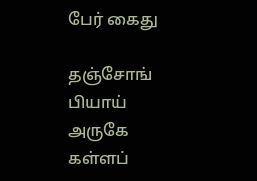பேர் கைது

தஞ்சோங் பியாய் அருகே கள்ளப்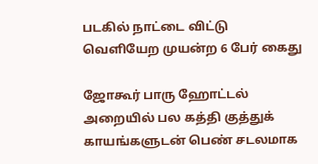படகில் நாட்டை விட்டு வெளியேற முயன்ற 6 பேர் கைது

ஜோகூர் பாரு ஹோட்டல் அறையில் பல கத்தி குத்துக் காயங்களுடன் பெண் சடலமாக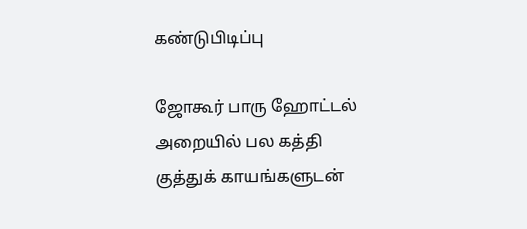கண்டுபிடிப்பு

ஜோகூர் பாரு ஹோட்டல் அறையில் பல கத்தி குத்துக் காயங்களுடன்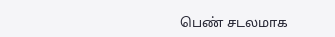பெண் சடலமாக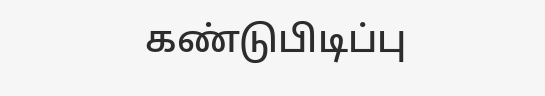கண்டுபிடிப்பு